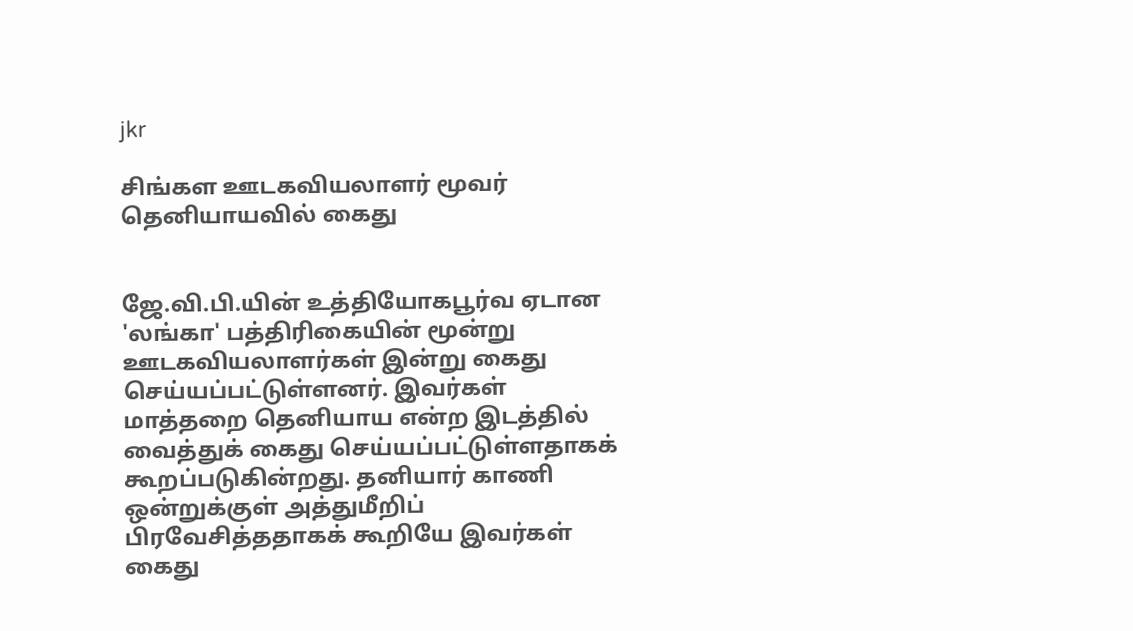jkr

சிங்கள ஊடகவியலாளர் மூவர் தெனியாயவில் கைது


ஜே.வி.பி.யின் உத்தியோகபூர்வ ஏடான 'லங்கா' பத்திரிகையின் மூன்று ஊடகவியலாளர்கள் இன்று கைது செய்யப்பட்டுள்ளனர். இவர்கள் மாத்தறை தெனியாய என்ற இடத்தில் வைத்துக் கைது செய்யப்பட்டுள்ளதாகக் கூறப்படுகின்றது. தனியார் காணி ஒன்றுக்குள் அத்துமீறிப் பிரவேசித்ததாகக் கூறியே இவர்கள் கைது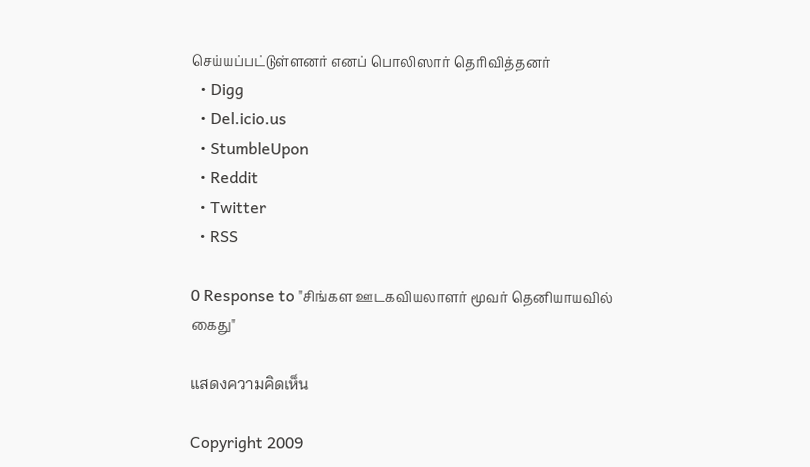செய்யப்பட்டுள்ளனர் எனப் பொலிஸார் தெரிவித்தனர்
  • Digg
  • Del.icio.us
  • StumbleUpon
  • Reddit
  • Twitter
  • RSS

0 Response to "சிங்கள ஊடகவியலாளர் மூவர் தெனியாயவில் கைது"

แสดงความคิดเห็น

Copyright 2009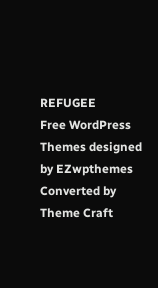REFUGEE
Free WordPress Themes designed by EZwpthemes
Converted by Theme Craft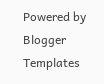Powered by Blogger Templates